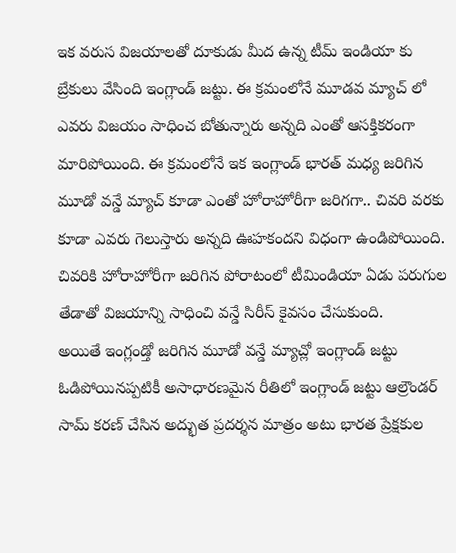ఇక వరుస విజయాలతో దూకుడు మీద ఉన్న టీమ్ ఇండియా కు బ్రేకులు వేసింది ఇంగ్లాండ్ జట్టు. ఈ క్రమంలోనే మూడవ మ్యాచ్ లో ఎవరు విజయం సాధించ బోతున్నారు అన్నది ఎంతో ఆసక్తికరంగా మారిపోయింది. ఈ క్రమంలోనే ఇక ఇంగ్లాండ్ భారత్ మధ్య జరిగిన మూడో వన్డే మ్యాచ్ కూడా ఎంతో హోరాహోరీగా జరిగగా.. చివరి వరకు కూడా ఎవరు గెలుస్తారు అన్నది ఊహకందని విధంగా ఉండిపోయింది. చివరికి హోరాహోరీగా జరిగిన పోరాటంలో టీమిండియా ఏడు పరుగుల తేడాతో విజయాన్ని సాధించి వన్డే సిరీస్ కైవసం చేసుకుంది.
అయితే ఇంగ్లండ్తో జరిగిన మూడో వన్డే మ్యాచ్లో ఇంగ్లాండ్ జట్టు ఓడిపోయినప్పటికీ అసాధారణమైన రీతిలో ఇంగ్లాండ్ జట్టు ఆల్రౌండర్ సామ్ కరణ్ చేసిన అద్భుత ప్రదర్శన మాత్రం అటు భారత ప్రేక్షకుల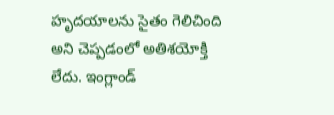హృదయాలను సైతం గెలిచింది అని చెప్పడంలో అతిశయోక్తి లేదు. ఇంగ్లాండ్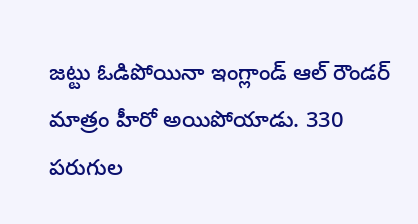జట్టు ఓడిపోయినా ఇంగ్లాండ్ ఆల్ రౌండర్ మాత్రం హీరో అయిపోయాడు. 330 పరుగుల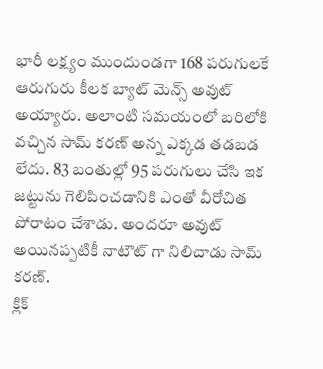భారీ లక్ష్యం ముందుండగా 168 పరుగులకే ఆరుగురు కీలక బ్యాట్ మెన్స్ అవుట్ అయ్యారు. అలాంటి సమయంలో బరిలోకి వచ్చిన సామ్ కరణ్ అన్న ఎక్కడ తడబడ లేదు. 83 బంతుల్లో 95 పరుగులు చేసి ఇక జట్టును గెలిపించడానికి ఎంతో వీరోచిత పోరాటం చేశాడు. అందరూ అవుట్ అయినప్పటికీ నాటౌట్ గా నిలిచాడు సామ్ కరణ్.
క్లిక్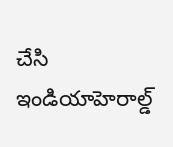చేసి ఇండియాహెరాల్డ్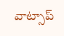వాట్సాప్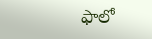ఫాలో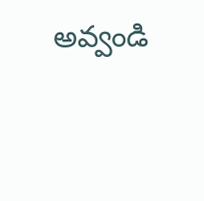అవ్వండి